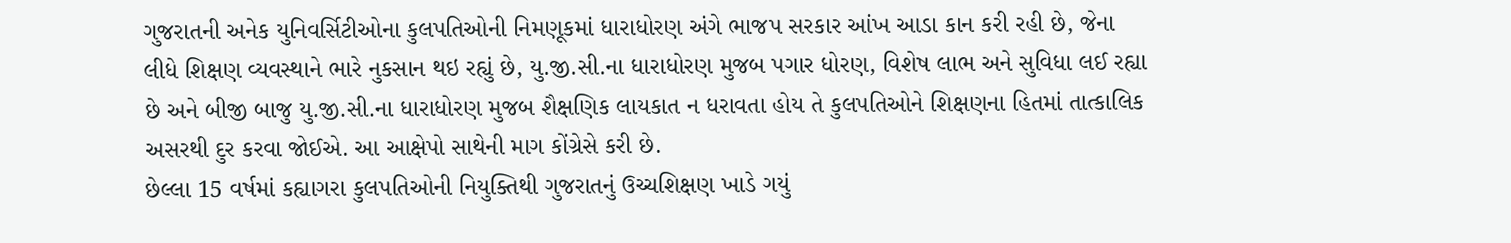ગુજરાતની અનેક યુનિવર્સિટીઓના કુલપતિઓની નિમણૂકમાં ધારાધોરણ અંગે ભાજપ સરકાર આંખ આડા કાન કરી રહી છે, જેના લીધે શિક્ષણ વ્યવસ્થાને ભારે નુકસાન થઇ રહ્યું છે, યુ.જી.સી.ના ધારાધોરણ મુજબ પગાર ધોરણ, વિશેષ લાભ અને સુવિધા લઈ રહ્યા છે અને બીજી બાજુ યુ.જી.સી.ના ધારાધોરણ મુજબ શૈક્ષણિક લાયકાત ન ધરાવતા હોય તે કુલપતિઓને શિક્ષણના હિતમાં તાત્કાલિક અસરથી દુર કરવા જોઈએ. આ આક્ષેપો સાથેની માગ કોંગ્રેસે કરી છે.
છેલ્લા 15 વર્ષમાં કહ્યાગરા કુલપતિઓની નિયુક્તિથી ગુજરાતનું ઉચ્ચશિક્ષણ ખાડે ગયું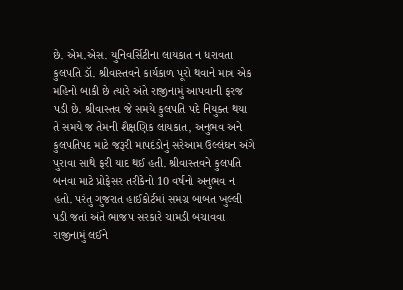છે. એમ.એસ. યુનિવર્સિટીના લાયકાત ન ધરાવતા કુલપતિ ડૉ. શ્રીવાસ્તવને કાર્યકાળ પૂરો થવાને માત્ર એક મહિનો બાકી છે ત્યારે અંતે રાજીનામું આપવાની ફરજ પડી છે. શ્રીવાસ્તવ જે સમયે કુલપતિ પદે નિયુક્ત થયા તે સમયે જ તેમની શૈક્ષણિક લાયકાત, અનુભવ અને કુલપતિપદ માટે જરૂરી માપદંડોનું સરેઆમ ઉલ્લંઘન અંગે પુરાવા સાથે ફરી યાદ થઈ હતી. શ્રીવાસ્તવને કુલપતિ બનવા માટે પ્રોફેસર તરીકેનો 10 વર્ષનો અનુભવ ન હતો. પરંતુ ગુજરાત હાઈકોર્ટમાં સમગ્ર બાબત ખુલ્લી પડી જતાં અંતે ભાજપ સરકારે ચામડી બચાવવા રાજીનામું લઈને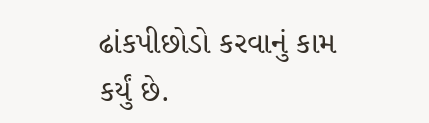ઢાંકપીછોડો કરવાનું કામ કર્યું છે.